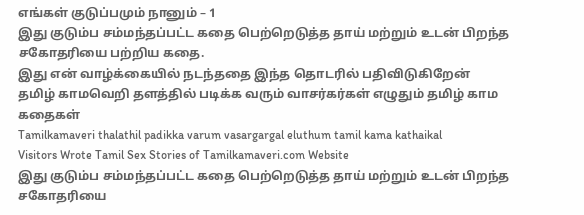எங்கள் குடுப்பமும் நானும் – 1
இது குடும்ப சம்மந்தப்பட்ட கதை பெற்றெடுத்த தாய் மற்றும் உடன் பிறந்த சகோதரியை பற்றிய கதை.
இது என் வாழ்க்கையில் நடந்ததை இந்த தொடரில் பதிவிடுகிறேன்
தமிழ் காமவெறி தளத்தில் படிக்க வரும் வாசர்கர்கள் எழுதும் தமிழ் காம கதைகள்
Tamilkamaveri thalathil padikka varum vasargargal eluthum tamil kama kathaikal
Visitors Wrote Tamil Sex Stories of Tamilkamaveri.com Website
இது குடும்ப சம்மந்தப்பட்ட கதை பெற்றெடுத்த தாய் மற்றும் உடன் பிறந்த சகோதரியை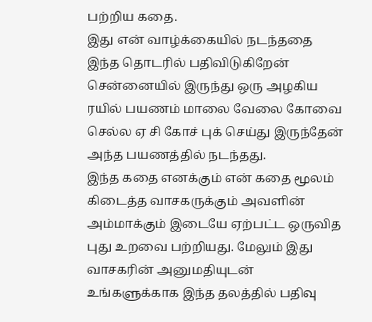பற்றிய கதை.
இது என் வாழ்க்கையில் நடந்ததை இந்த தொடரில் பதிவிடுகிறேன்
சென்னையில் இருந்து ஒரு அழகிய ரயில் பயணம் மாலை வேலை கோவை செல்ல ஏ சி கோச் புக் செய்து இருந்தேன் அந்த பயணத்தில் நடந்தது.
இந்த கதை எனக்கும் என் கதை மூலம் கிடைத்த வாசகருக்கும் அவளின் அம்மாக்கும் இடையே ஏற்பட்ட ஒருவித புது உறவை பற்றியது. மேலும் இது வாசகரின் அனுமதியுடன் உங்களுக்காக இந்த தலத்தில் பதிவு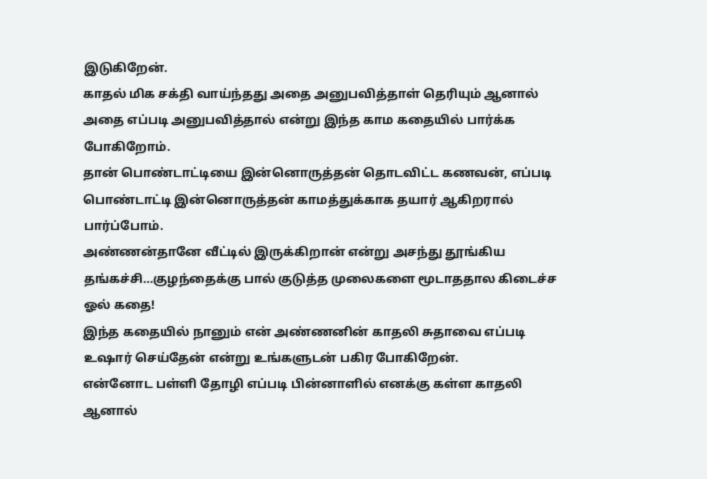இடுகிறேன்.
காதல் மிக சக்தி வாய்ந்தது அதை அனுபவித்தாள் தெரியும் ஆனால் அதை எப்படி அனுபவித்தால் என்று இந்த காம கதையில் பார்க்க போகிறோம்.
தான் பொண்டாட்டியை இன்னொருத்தன் தொடவிட்ட கணவன், எப்படி பொண்டாட்டி இன்னொருத்தன் காமத்துக்காக தயார் ஆகிறரால் பார்ப்போம்.
அண்ணன்தானே வீட்டில் இருக்கிறான் என்று அசந்து தூங்கிய தங்கச்சி…குழந்தைக்கு பால் குடுத்த முலைகளை மூடாததால கிடைச்ச ஓல் கதை!
இந்த கதையில் நானும் என் அண்ணனின் காதலி சுதாவை எப்படி உஷார் செய்தேன் என்று உங்களுடன் பகிர போகிறேன்.
என்னோட பள்ளி தோழி எப்படி பின்னாளில் எனக்கு கள்ள காதலி ஆனால்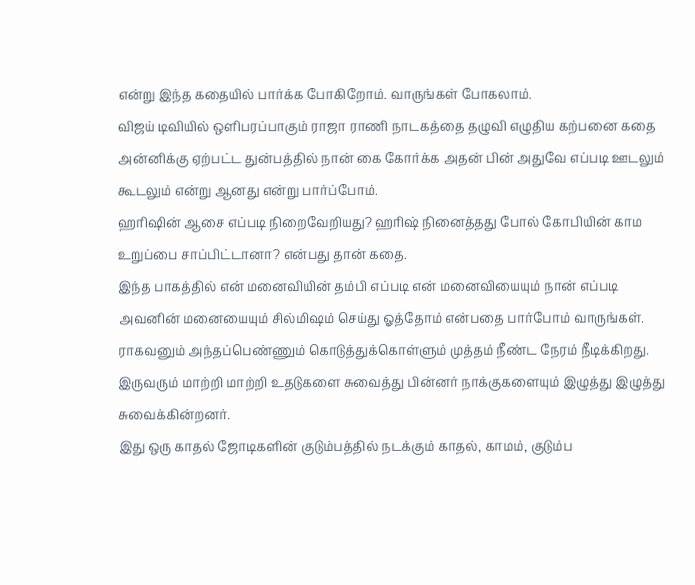என்று இந்த கதையில் பார்க்க போகிறோம். வாருங்கள் போகலாம்.
விஜய் டிவியில் ஒளிபரப்பாகும் ராஜா ராணி நாடகத்தை தழுவி எழுதிய கற்பனை கதை
அன்னிக்கு ஏற்பட்ட துன்பத்தில் நான் கை கோர்க்க அதன் பின் அதுவே எப்படி ஊடலும் கூடலும் என்று ஆனது என்று பார்ப்போம்.
ஹரிஷின் ஆசை எப்படி நிறைவேறியது? ஹரிஷ் நினைத்தது போல் கோபியின் காம உறுப்பை சாப்பிட்டானா? என்பது தான் கதை.
இந்த பாகத்தில் என் மனைவியின் தம்பி எப்படி என் மனைவியையும் நான் எப்படி அவனின் மனையையும் சில்மிஷம் செய்து ஓத்தோம் என்பதை பார்போம் வாருங்கள்.
ராகவனும் அந்தப்பெண்ணும் கொடுத்துக்கொள்ளும் முத்தம் நீண்ட நேரம் நீடிக்கிறது. இருவரும் மாற்றி மாற்றி உதடுகளை சுவைத்து பின்னர் நாக்குகளையும் இழுத்து இழுத்து சுவைக்கின்றனர்.
இது ஒரு காதல் ஜோடிகளின் குடும்பத்தில் நடக்கும் காதல், காமம், குடும்ப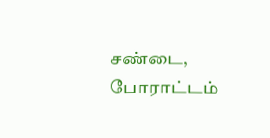சண்டை, போராட்டம்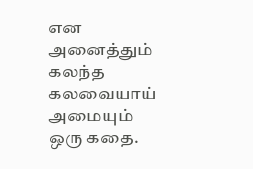என அனைத்தும் கலந்த கலவையாய் அமையும் ஒரு கதை.